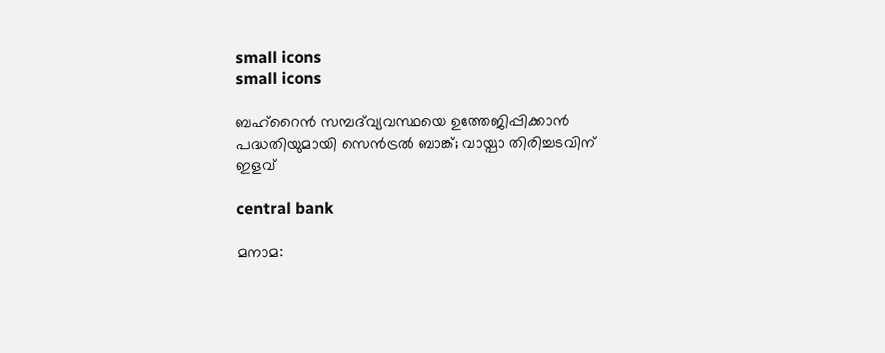small icons
small icons

ബഹ്റൈന്‍ സമ്പദ്‌വ്യവസ്ഥയെ ഉത്തേജിപ്പിക്കാന്‍ പദ്ധതിയുമായി സെന്‍ട്രല്‍ ബാങ്ക്; വായ്പാ തിരിച്ചടവിന് ഇളവ്

central bank

മനാമ: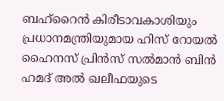ബഹ്റൈന്‍ കിരീടാവകാശിയും പ്രധാനമന്ത്രിയുമായ ഹിസ് റോയല്‍ ഹൈനസ് പ്രിന്‍സ് സല്‍മാന്‍ ബിന്‍ ഹമദ് അല്‍ ഖലീഫയുടെ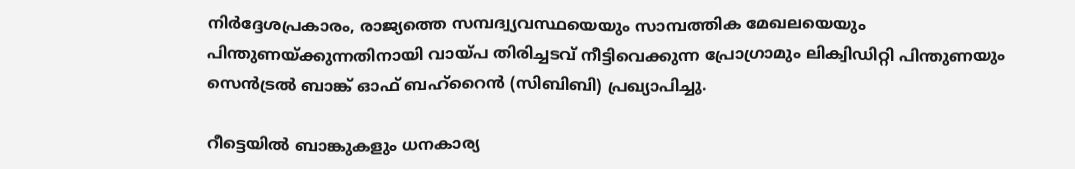നിര്‍ദ്ദേശപ്രകാരം, രാജ്യത്തെ സമ്പദ്വ്യവസ്ഥയെയും സാമ്പത്തിക മേഖലയെയും പിന്തുണയ്ക്കുന്നതിനായി വായ്പ തിരിച്ചടവ് നീട്ടിവെക്കുന്ന പ്രോഗ്രാമും ലിക്വിഡിറ്റി പിന്തുണയും സെന്‍ട്രല്‍ ബാങ്ക് ഓഫ് ബഹ്റൈന്‍ (സിബിബി) പ്രഖ്യാപിച്ചു.

റീട്ടെയില്‍ ബാങ്കുകളും ധനകാര്യ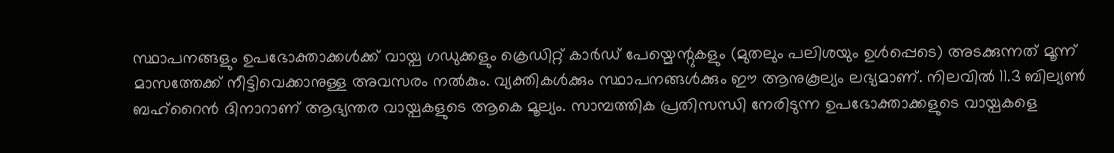സ്ഥാപനങ്ങളും ഉപഭോക്താക്കള്‍ക്ക് വായ്പ ഗഡുക്കളും ക്രെഡിറ്റ് കാര്‍ഡ് പേയ്മെന്റുകളും (മുതലും പലിശയും ഉള്‍പ്പെടെ) അടക്കുന്നത് മൂന്ന് മാസത്തേക്ക് നീട്ടിവെക്കാനുള്ള അവസരം നല്‍കും. വ്യക്തികള്‍ക്കും സ്ഥാപനങ്ങള്‍ക്കും ഈ ആനുകൂല്യം ലഭ്യമാണ്. നിലവില്‍ 11.3 ബില്യണ്‍ ബഹ്റൈന്‍ ദിനാറാണ് ആഭ്യന്തര വായ്പകളുടെ ആകെ മൂല്യം. സാമ്പത്തിക പ്രതിസന്ധി നേരിടുന്ന ഉപഭോക്താക്കളുടെ വായ്പകളെ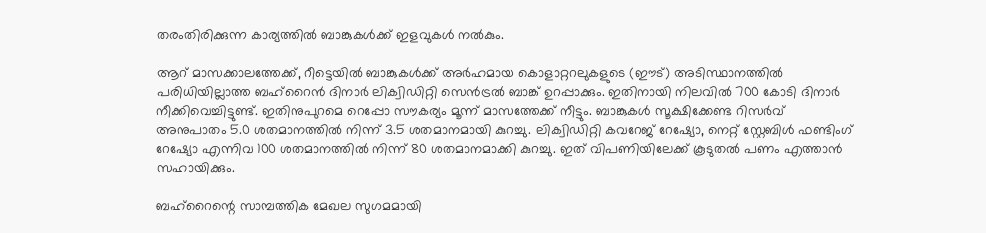തരംതിരിക്കുന്ന കാര്യത്തില്‍ ബാങ്കുകള്‍ക്ക് ഇളവുകള്‍ നല്‍കും.

ആറ് മാസക്കാലത്തേക്ക്, റീട്ടെയില്‍ ബാങ്കുകള്‍ക്ക് അര്‍ഹമായ കൊളാറ്ററലുകളുടെ (ഈട്) അടിസ്ഥാനത്തില്‍ പരിധിയില്ലാത്ത ബഹ്റൈന്‍ ദിനാര്‍ ലിക്വിഡിറ്റി സെന്‍ട്രല്‍ ബാങ്ക് ഉറപ്പാക്കും. ഇതിനായി നിലവില്‍ 700 കോടി ദിനാര്‍ നീക്കിവെച്ചിട്ടുണ്ട്. ഇതിനുപുറമെ റെപ്പോ സൗകര്യം മൂന്ന് മാസത്തേക്ക് നീട്ടും. ബാങ്കുകള്‍ സൂക്ഷിക്കേണ്ട റിസര്‍വ് അനുപാതം 5.0 ശതമാനത്തില്‍ നിന്ന് 3.5 ശതമാനമായി കുറച്ചു. ലിക്വിഡിറ്റി കവറേജ് റേഷ്യോ, നെറ്റ് സ്റ്റേബിള്‍ ഫണ്ടിംഗ് റേഷ്യോ എന്നിവ 100 ശതമാനത്തില്‍ നിന്ന് 80 ശതമാനമാക്കി കുറച്ചു. ഇത് വിപണിയിലേക്ക് കൂടുതല്‍ പണം എത്താന്‍ സഹായിക്കും.

ബഹ്റൈന്റെ സാമ്പത്തിക മേഖല സുഗമമായി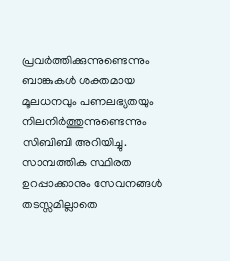പ്രവര്‍ത്തിക്കുന്നുണ്ടെന്നും ബാങ്കുകള്‍ ശക്തമായ മൂലധനവും പണലഭ്യതയും നിലനിര്‍ത്തുന്നുണ്ടെന്നും സിബിബി അറിയിച്ചു. സാമ്പത്തിക സ്ഥിരത ഉറപ്പാക്കാനും സേവനങ്ങള്‍ തടസ്സമില്ലാതെ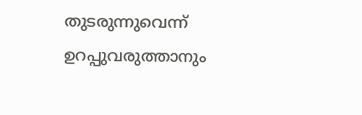തുടരുന്നുവെന്ന് ഉറപ്പുവരുത്താനും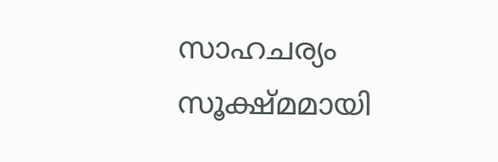സാഹചര്യം സൂക്ഷ്മമായി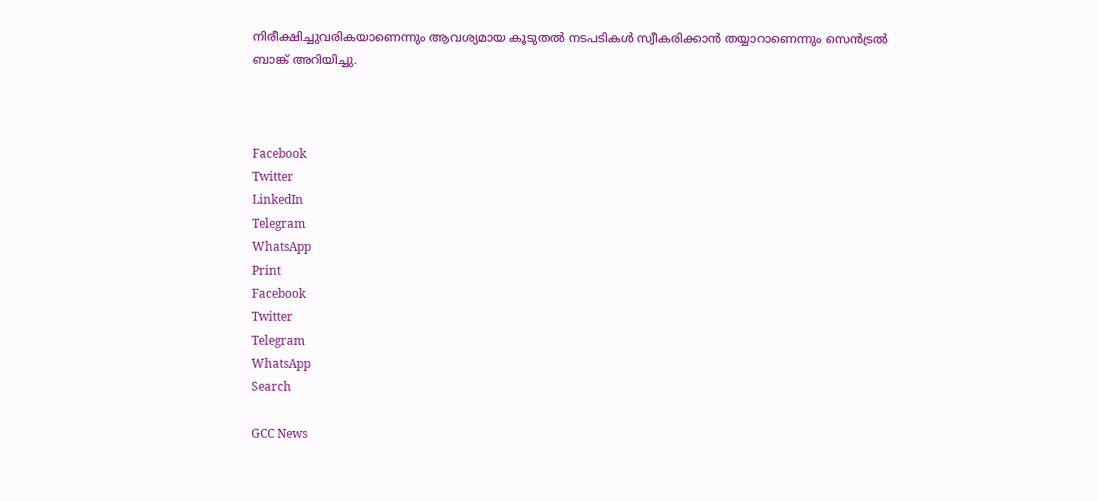നിരീക്ഷിച്ചുവരികയാണെന്നും ആവശ്യമായ കൂടുതല്‍ നടപടികള്‍ സ്വീകരിക്കാന്‍ തയ്യാറാണെന്നും സെന്‍ട്രല്‍ ബാങ്ക് അറിയിച്ചു.



Facebook
Twitter
LinkedIn
Telegram
WhatsApp
Print
Facebook
Twitter
Telegram
WhatsApp
Search

GCC News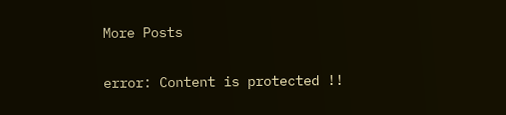More Posts

error: Content is protected !!